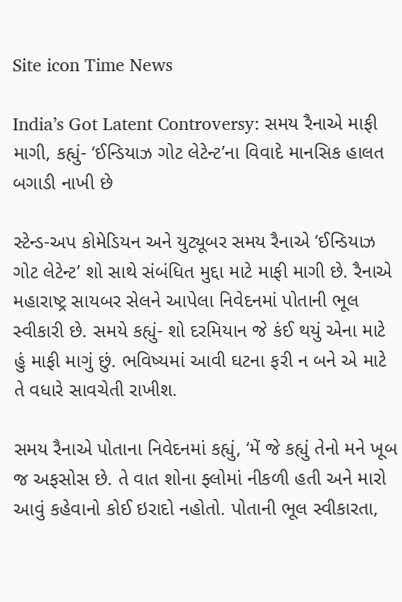Site icon Time News

India’s Got Latent Controversy: સમય રૈનાએ માફી માગી, કહ્યું- ‘ઈન્ડિયાઝ ગોટ લેટેન્ટ’ના વિવાદે માનસિક હાલત બગાડી નાખી છે

સ્ટેન્ડ-અપ કોમેડિયન અને યુટ્યૂબર સમય રૈનાએ ‘ઈન્ડિયાઝ ગોટ લેટેન્ટ’ શો સાથે સંબંધિત મુદ્દા માટે માફી માગી છે. રૈનાએ મહારાષ્ટ્ર સાયબર સેલને આપેલા નિવેદનમાં પોતાની ભૂલ સ્વીકારી છે. સમયે કહ્યું- શો દરમિયાન જે કંઈ થયું એના માટે હું માફી માગું છું. ભવિષ્યમાં આવી ઘટના ફરી ન બને એ માટે તે વધારે સાવચેતી રાખીશ.

સમય રૈનાએ પોતાના નિવેદનમાં કહ્યું, ‘મેં જે કહ્યું તેનો મને ખૂબ જ અફસોસ છે. તે વાત શોના ફ્લોમાં નીકળી હતી અને મારો આવું કહેવાનો કોઈ ઇરાદો નહોતો. પોતાની ભૂલ સ્વીકારતા,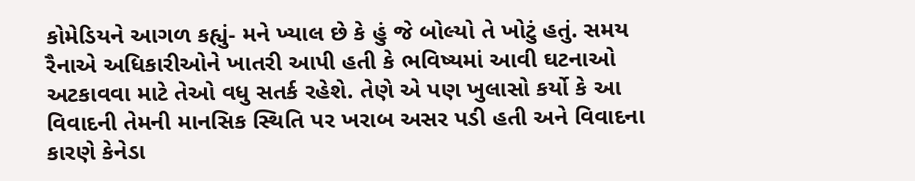કોમેડિયને આગળ કહ્યું- મને ખ્યાલ છે કે હું જે બોલ્યો તે ખોટું હતું. સમય રૈનાએ અધિકારીઓને ખાતરી આપી હતી કે ભવિષ્યમાં આવી ઘટનાઓ અટકાવવા માટે તેઓ વધુ સતર્ક રહેશે. તેણે એ પણ ખુલાસો કર્યો કે આ વિવાદની તેમની માનસિક સ્થિતિ પર ખરાબ અસર પડી હતી અને વિવાદના કારણે કેનેડા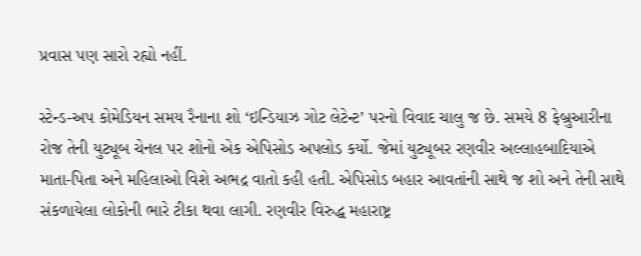પ્રવાસ પણ સારો રહ્યો નહીં.

સ્ટેન્ડ-અપ કોમેડિયન સમય રૈનાના શો ‘ઇન્ડિયાઝ ગોટ લેટેન્ટ’ પરનો વિવાદ ચાલુ જ છે. સમયે 8 ફેબ્રુઆરીના રોજ તેની યુટ્યૂબ ચેનલ પર શોનો એક એપિસોડ અપલોડ કર્યો. જેમાં યુટ્યૂબર રણવીર અલ્લાહબાદિયાએ માતા-પિતા અને મહિલાઓ વિશે અભદ્ર વાતો કહી હતી. એપિસોડ બહાર આવતાંની સાથે જ શો અને તેની સાથે સંકળાયેલા લોકોની ભારે ટીકા થવા લાગી. રણવીર વિરુદ્ધ મહારાષ્ટ્ર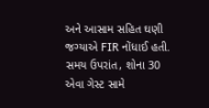અને આસામ સહિત ઘણી જગ્યાએ FIR નોંધાઈ હતી. સમય ઉપરાંત, શોના 30 એવા ગેસ્ટ સામે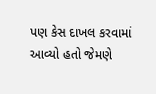પણ કેસ દાખલ કરવામાં આવ્યો હતો જેમણે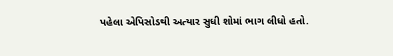પહેલા એપિસોડથી અત્યાર સુધી શોમાં ભાગ લીધો હતો.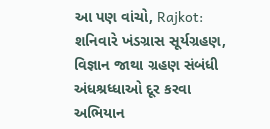આ પણ વાંચો, Rajkot: શનિવારે ખંડગ્રાસ સૂર્યગ્રહણ, વિજ્ઞાન જાથા ગ્રહણ સંબંધી અંધશ્રધ્ધાઓ દૂર કરવા અભિયાન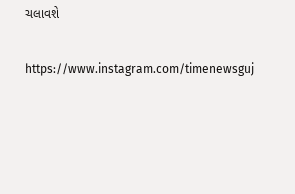ચલાવશે

https://www.instagram.com/timenewsguj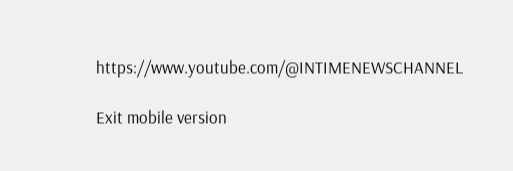https://www.youtube.com/@INTIMENEWSCHANNEL

Exit mobile version